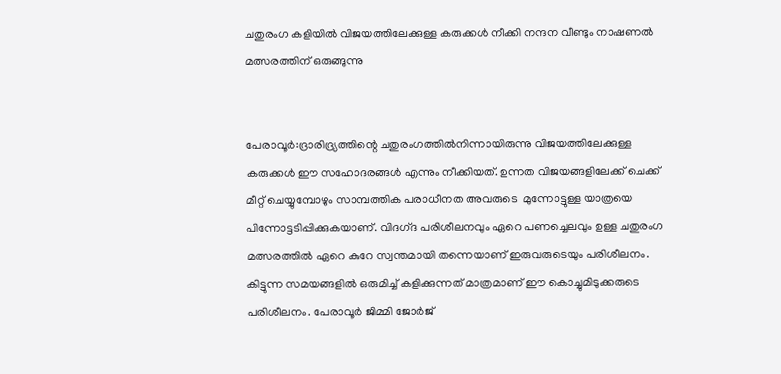ചതുരംഗ കളിയിൽ വിജയത്തിലേക്കുള്ള കരുക്കൾ നീക്കി നന്ദന വീണ്ടും നാഷണൽ മത്സരത്തിന്‌ ഒരുങ്ങുന്നു


പേരാവൂർ:ദ്രാരിദ്ര്യത്തിന്റെ ചതുരംഗത്തിൽനിന്നായിരുന്നു വിജയത്തിലേക്കുള്ള കരുക്കൾ ഈ സഹോദരങ്ങൾ എന്നും നീക്കിയത്‌. ഉന്നത വിജയങ്ങളിലേക്ക്‌ ചെക്ക്‌ മീറ്റ്‌ ചെയ്യുമ്പോഴും സാമ്പത്തിക പരാധീനത അവരുടെ  മുന്നോട്ടുള്ള യാത്രയെ പിന്നോട്ടടിപ്പിക്കുകയാണ്‌. വിദഗ്‌ദ പരിശീലനവും ഏറെ പണച്ചെലവും ഉള്ള ചതുരംഗ മത്സരത്തിൽ ഏറെ കുറേ സ്വന്തമായി തന്നെയാണ്‌ ഇരുവരുടെയും പരിശീലനം. കിട്ടുന്ന സമയങ്ങളിൽ ഒരുമിച്ച്‌ കളിക്കുന്നത്‌ മാത്രമാണ്‌ ഈ കൊച്ചുമിടുക്കരുടെ പരിശീലനം. പേരാവൂർ ജിമ്മി ജോർജ്‌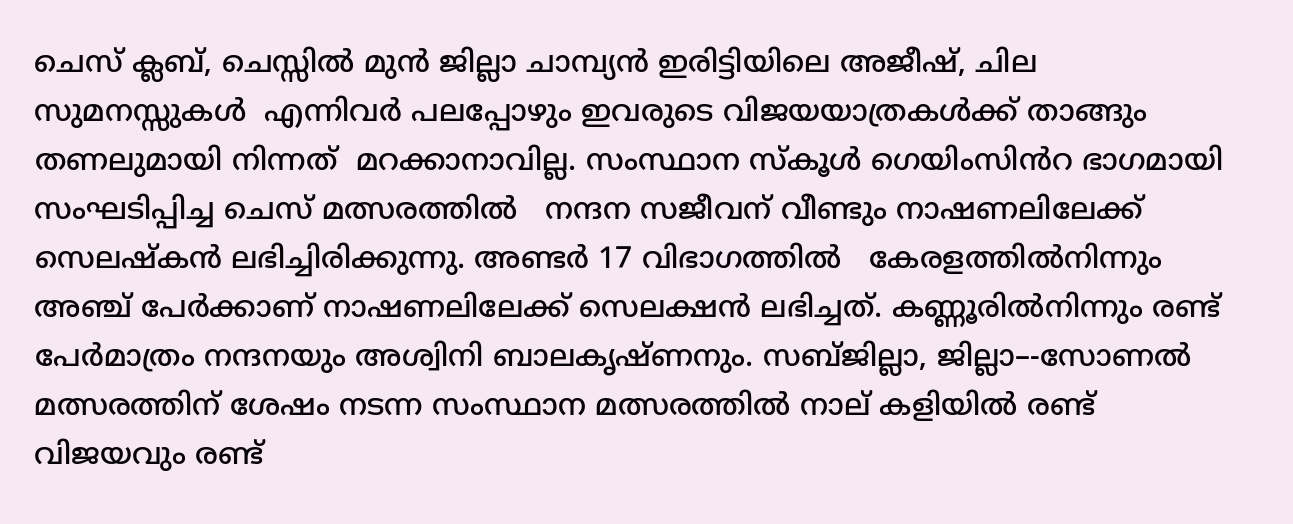ചെസ്‌ ക്ലബ്, ചെസ്സിൽ മുൻ ജില്ലാ ചാമ്പ്യൻ ഇരിട്ടിയിലെ അജീഷ്‌, ചില സുമനസ്സുകൾ  എന്നിവർ പലപ്പോഴും ഇവരുടെ വിജയയാത്രകൾക്ക്‌ താങ്ങും തണലുമായി നിന്നത്‌  മറക്കാനാവില്ല. സംസ്ഥാന സ്‌കൂൾ ഗെയിംസിൻറ ഭാഗമായി സംഘടിപ്പിച്ച ചെസ്‌ മത്സരത്തിൽ   നന്ദന സജീവന്‌ വീണ്ടും നാഷണലിലേക്ക്‌ സെലഷ്കൻ ലഭിച്ചിരിക്കുന്നു. അണ്ടർ 17 വിഭാഗത്തിൽ   കേരളത്തിൽനിന്നും അഞ്ച്‌ പേർക്കാണ്‌ നാഷണലിലേക്ക്‌ സെലക്ഷൻ ലഭിച്ചത്‌. കണ്ണൂരിൽനിന്നും രണ്ട്‌ പേർമാത്രം നന്ദനയും അശ്വിനി ബാലകൃഷ്‌ണനും. സബ്‌ജില്ലാ, ജില്ലാ–-സോണൽ മത്സരത്തിന്‌ ശേഷം നടന്ന സംസ്ഥാന മത്സരത്തിൽ നാല്‌ കളിയിൽ രണ്ട്‌ വിജയവും രണ്ട്‌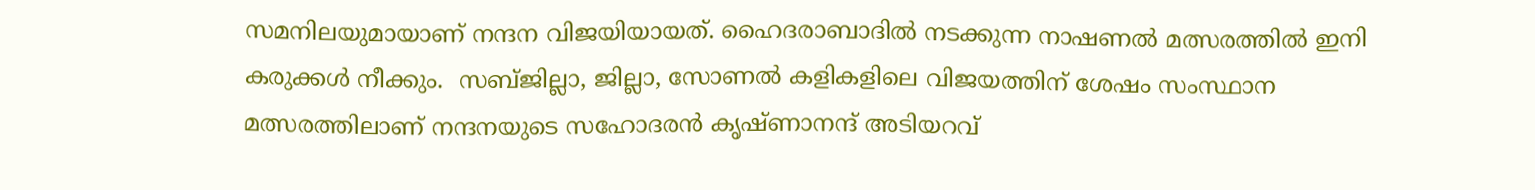സമനിലയുമായാണ്‌ നന്ദന വിജയിയായത്‌. ഹൈദരാബാദിൽ നടക്കുന്ന നാഷണൽ മത്സരത്തിൽ ഇനി കരുക്കൾ നീക്കും.  സബ്‌ജില്ലാ, ജില്ലാ, സോണൽ കളികളിലെ വിജയത്തിന്‌ ശേഷം സംസ്ഥാന മത്സരത്തിലാണ്‌ നന്ദനയുടെ സഹോദരൻ കൃഷ്‌ണാനന്ദ്‌ അടിയറവ്‌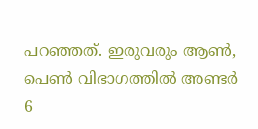പറഞ്ഞത്‌. ഇരുവരും ആൺ, പെൺ വിഭാഗത്തിൽ അണ്ടർ 6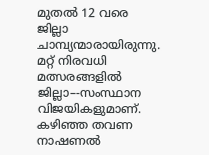മുതൽ 12 വരെ ജില്ലാ ചാമ്പ്യന്മാരായിരുന്നു. മറ്റ്‌ നിരവധി മത്സരങ്ങളിൽ ജില്ലാ–-സംസ്ഥാന വിജയികളുമാണ്‌. കഴിഞ്ഞ തവണ നാഷണൽ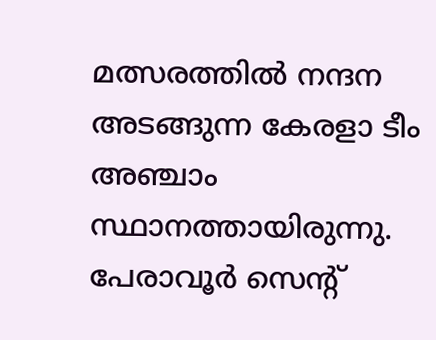മത്സരത്തിൽ നന്ദന അടങ്ങുന്ന കേരളാ ടീം അഞ്ചാം സ്ഥാനത്തായിരുന്നു. പേരാവൂർ സെന്റ്‌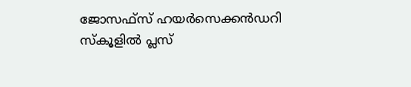ജോസഫ്‌സ്‌ ഹയർസെക്കൻഡറി സ്‌കൂളിൽ പ്ലസ്‌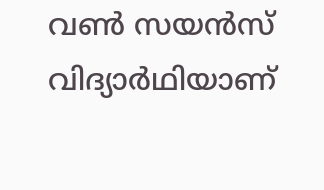വൺ സയൻസ്‌ വിദ്യാർഥിയാണ്‌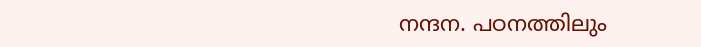നന്ദന. പഠനത്തിലും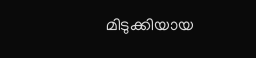മിടുക്കിയായ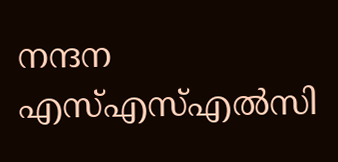നന്ദന എസ്‌എസ്‌എൽസി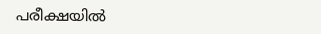പരീക്ഷയിൽ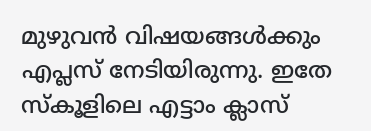മുഴുവൻ വിഷയങ്ങൾക്കും എപ്ലസ്‌ നേടിയിരുന്നു. ഇതേ സ്‌കൂളിലെ എട്ടാം ക്ലാസ്‌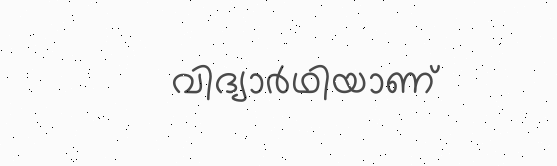വിദ്യാർഥിയാണ്‌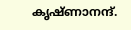കൃഷ്‌ണാനന്ദ്‌.